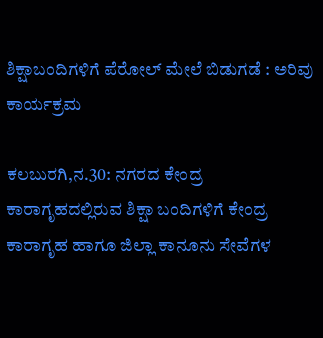ಶಿಕ್ಷಾಬಂದಿಗಳಿಗೆ ಪೆರೋಲ್ ಮೇಲೆ ಬಿಡುಗಡೆ : ಅರಿವು ಕಾರ್ಯಕ್ರಮ

ಕಲಬುರಗಿ,ನ.30: ನಗರದ ಕೇಂದ್ರ ಕಾರಾಗೃಹದಲ್ಲಿರುವ ಶಿಕ್ಷಾ ಬಂದಿಗಳಿಗೆ ಕೇಂದ್ರ ಕಾರಾಗೃಹ ಹಾಗೂ ಜಿಲ್ಲಾ ಕಾನೂನು ಸೇವೆಗಳ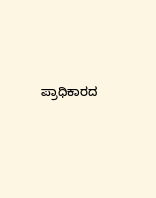ಪ್ರಾಧಿಕಾರದ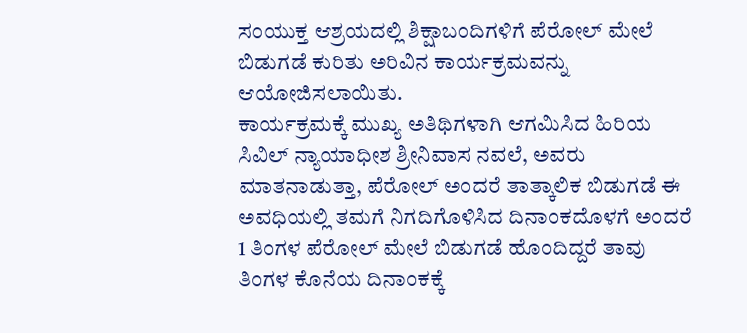ಸಂಯುಕ್ತ ಆಶ್ರಯದಲ್ಲಿ ಶಿಕ್ಷಾಬಂದಿಗಳಿಗೆ ಪೆರೋಲ್ ಮೇಲೆ ಬಿಡುಗಡೆ ಕುರಿತು ಅರಿವಿನ ಕಾರ್ಯಕ್ರಮವನ್ನು ಆಯೋಜಿಸಲಾಯಿತು.
ಕಾರ್ಯಕ್ರಮಕ್ಕೆ ಮುಖ್ಯ ಅತಿಥಿಗಳಾಗಿ ಆಗಮಿಸಿದ ಹಿರಿಯ ಸಿವಿಲ್ ನ್ಯಾಯಾಧೀಶ ಶ್ರೀನಿವಾಸ ನವಲೆ, ಅವರು ಮಾತನಾಡುತ್ತಾ, ಪೆರೋಲ್ ಅಂದರೆ ತಾತ್ಕಾಲಿಕ ಬಿಡುಗಡೆ ಈ ಅವಧಿಯಲ್ಲಿ ತಮಗೆ ನಿಗದಿಗೊಳಿಸಿದ ದಿನಾಂಕದೊಳಗೆ ಅಂದರೆ 1 ತಿಂಗಳ ಪೆರೋಲ್ ಮೇಲೆ ಬಿಡುಗಡೆ ಹೊಂದಿದ್ದರೆ ತಾವು ತಿಂಗಳ ಕೊನೆಯ ದಿನಾಂಕಕ್ಕೆ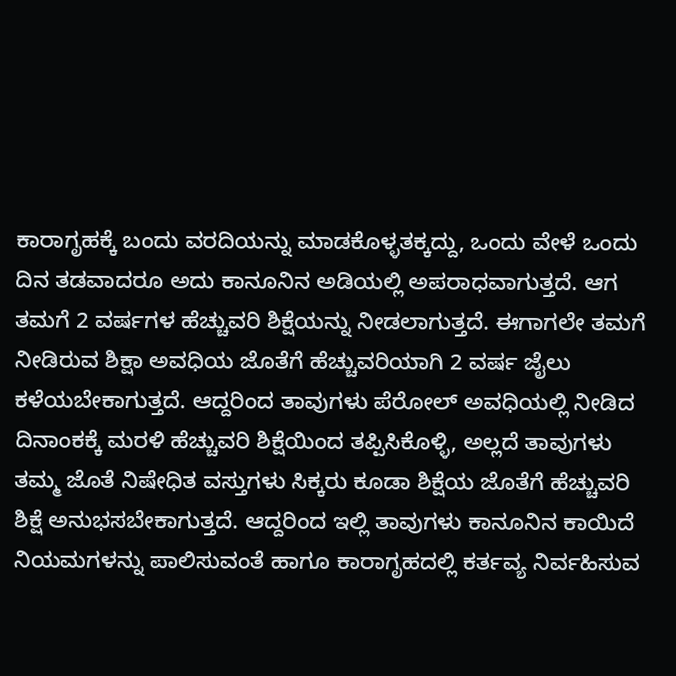ಕಾರಾಗೃಹಕ್ಕೆ ಬಂದು ವರದಿಯನ್ನು ಮಾಡಕೊಳ್ಳತಕ್ಕದ್ದು, ಒಂದು ವೇಳೆ ಒಂದು ದಿನ ತಡವಾದರೂ ಅದು ಕಾನೂನಿನ ಅಡಿಯಲ್ಲಿ ಅಪರಾಧವಾಗುತ್ತದೆ. ಆಗ ತಮಗೆ 2 ವರ್ಷಗಳ ಹೆಚ್ಚುವರಿ ಶಿಕ್ಷೆಯನ್ನು ನೀಡಲಾಗುತ್ತದೆ. ಈಗಾಗಲೇ ತಮಗೆ ನೀಡಿರುವ ಶಿಕ್ಷಾ ಅವಧಿಯ ಜೊತೆಗೆ ಹೆಚ್ಚುವರಿಯಾಗಿ 2 ವರ್ಷ ಜೈಲು ಕಳೆಯಬೇಕಾಗುತ್ತದೆ. ಆದ್ದರಿಂದ ತಾವುಗಳು ಪೆರೋಲ್ ಅವಧಿಯಲ್ಲಿ ನೀಡಿದ ದಿನಾಂಕಕ್ಕೆ ಮರಳಿ ಹೆಚ್ಚುವರಿ ಶಿಕ್ಷೆಯಿಂದ ತಪ್ಪಿಸಿಕೊಳ್ಳಿ, ಅಲ್ಲದೆ ತಾವುಗಳು ತಮ್ಮ ಜೊತೆ ನಿಷೇಧಿತ ವಸ್ತುಗಳು ಸಿಕ್ಕರು ಕೂಡಾ ಶಿಕ್ಷೆಯ ಜೊತೆಗೆ ಹೆಚ್ಚುವರಿ ಶಿಕ್ಷೆ ಅನುಭಸಬೇಕಾಗುತ್ತದೆ. ಆದ್ದರಿಂದ ಇಲ್ಲಿ ತಾವುಗಳು ಕಾನೂನಿನ ಕಾಯಿದೆ ನಿಯಮಗಳನ್ನು ಪಾಲಿಸುವಂತೆ ಹಾಗೂ ಕಾರಾಗೃಹದಲ್ಲಿ ಕರ್ತವ್ಯ ನಿರ್ವಹಿಸುವ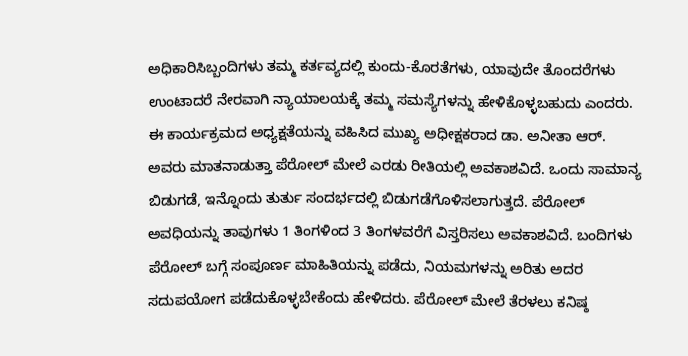ಅಧಿಕಾರಿಸಿಬ್ಬಂದಿಗಳು ತಮ್ಮ ಕರ್ತವ್ಯದಲ್ಲಿ ಕುಂದು-ಕೊರತೆಗಳು, ಯಾವುದೇ ತೊಂದರೆಗಳು ಉಂಟಾದರೆ ನೇರವಾಗಿ ನ್ಯಾಯಾಲಯಕ್ಕೆ ತಮ್ಮ ಸಮಸ್ಯೆಗಳನ್ನು ಹೇಳಿಕೊಳ್ಳಬಹುದು ಎಂದರು.
ಈ ಕಾರ್ಯಕ್ರಮದ ಅಧ್ಯಕ್ಷತೆಯನ್ನು ವಹಿಸಿದ ಮುಖ್ಯ ಅಧೀಕ್ಷಕರಾದ ಡಾ. ಅನೀತಾ ಆರ್. ಅವರು ಮಾತನಾಡುತ್ತಾ ಪೆರೋಲ್ ಮೇಲೆ ಎರಡು ರೀತಿಯಲ್ಲಿ ಅವಕಾಶವಿದೆ. ಒಂದು ಸಾಮಾನ್ಯ ಬಿಡುಗಡೆ, ಇನ್ನೊಂದು ತುರ್ತು ಸಂದರ್ಭದಲ್ಲಿ ಬಿಡುಗಡೆಗೊಳಿಸಲಾಗುತ್ತದೆ. ಪೆರೋಲ್ ಅವಧಿಯನ್ನು ತಾವುಗಳು 1 ತಿಂಗಳಿಂದ 3 ತಿಂಗಳವರೆಗೆ ವಿಸ್ತರಿಸಲು ಅವಕಾಶವಿದೆ. ಬಂದಿಗಳು ಪೆರೋಲ್ ಬಗ್ಗೆ ಸಂಪೂರ್ಣ ಮಾಹಿತಿಯನ್ನು ಪಡೆದು, ನಿಯಮಗಳನ್ನು ಅರಿತು ಅದರ ಸದುಪಯೋಗ ಪಡೆದುಕೊಳ್ಳಬೇಕೆಂದು ಹೇಳಿದರು. ಪೆರೋಲ್ ಮೇಲೆ ತೆರಳಲು ಕನಿಷ್ಠ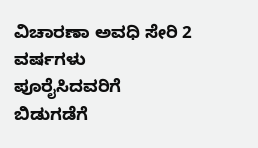ವಿಚಾರಣಾ ಅವಧಿ ಸೇರಿ 2 ವರ್ಷಗಳು ಪೂರೈಸಿದವರಿಗೆ ಬಿಡುಗಡೆಗೆ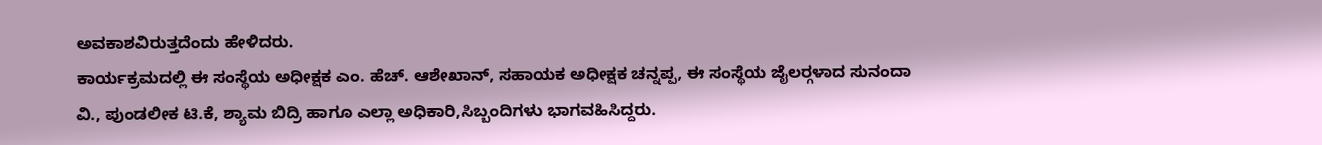ಅವಕಾಶವಿರುತ್ತದೆಂದು ಹೇಳಿದರು.
ಕಾರ್ಯಕ್ರಮದಲ್ಲಿ ಈ ಸಂಸ್ಥೆಯ ಅಧೀಕ್ಷಕ ಎಂ. ಹೆಚ್. ಆಶೇಖಾನ್, ಸಹಾಯಕ ಅಧೀಕ್ಷಕ ಚನ್ನಪ್ಪ, ಈ ಸಂಸ್ಥೆಯ ಜೈಲರ್‍ಗಳಾದ ಸುನಂದಾ ವಿ., ಪುಂಡಲೀಕ ಟಿ.ಕೆ, ಶ್ಯಾಮ ಬಿದ್ರಿ ಹಾಗೂ ಎಲ್ಲಾ ಅಧಿಕಾರಿ,ಸಿಬ್ಬಂದಿಗಳು ಭಾಗವಹಿಸಿದ್ದರು.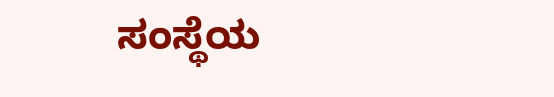ಸಂಸ್ಥೆಯ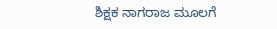ಶಿಕ್ಷಕ ನಾಗರಾಜ ಮೂಲಗೆ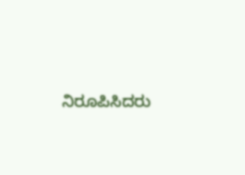ನಿರೂಪಿಸಿದರು